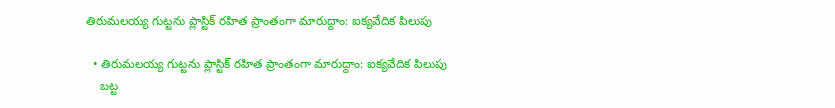తిరుమలయ్య గుట్టను ప్లాస్టిక్ రహిత ప్రాంతంగా మారుద్దాం: ఐక్యవేదిక పిలుపు

  • తిరుమలయ్య గుట్టను ప్లాస్టిక్ రహిత ప్రాంతంగా మారుద్దాం: ఐక్యవేదిక పిలుపు
    బట్ట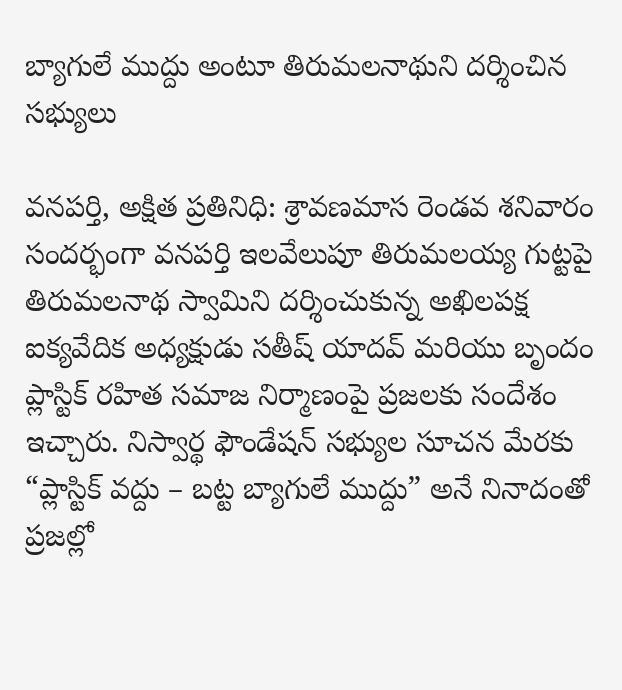బ్యాగులే ముద్దు అంటూ తిరుమలనాథుని దర్శించిన సభ్యులు

వనపర్తి, అక్షిత ప్రతినిధి: శ్రావణమాస రెండవ శనివారం సందర్భంగా వనపర్తి ఇలవేలుపూ తిరుమలయ్య గుట్టపై తిరుమలనాథ స్వామిని దర్శించుకున్న అఖిలపక్ష ఐక్యవేదిక అధ్యక్షుడు సతీష్ యాదవ్ మరియు బృందం ప్లాస్టిక్ రహిత సమాజ నిర్మాణంపై ప్రజలకు సందేశం ఇచ్చారు. నిస్వార్థ ఫౌండేషన్ సభ్యుల సూచన మేరకు “ప్లాస్టిక్ వద్దు – బట్ట బ్యాగులే ముద్దు” అనే నినాదంతో ప్రజల్లో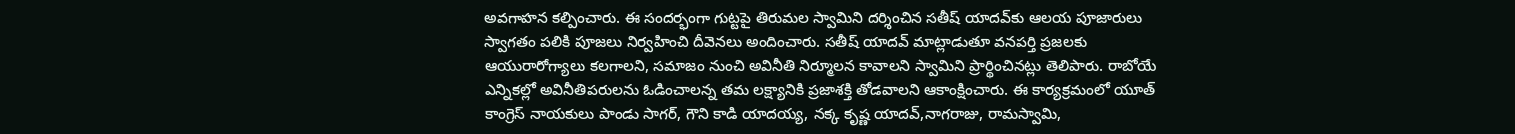అవగాహన కల్పించారు. ఈ సందర్భంగా గుట్టపై తిరుమల స్వామిని దర్శించిన సతీష్ యాదవ్‌కు ఆలయ పూజారులు స్వాగతం పలికి పూజలు నిర్వహించి దీవెనలు అందించారు. సతీష్ యాదవ్ మాట్లాడుతూ వనపర్తి ప్రజలకు ఆయురారోగ్యాలు కలగాలని, సమాజం నుంచి అవినీతి నిర్మూలన కావాలని స్వామిని ప్రార్థించినట్లు తెలిపారు. రాబోయే ఎన్నికల్లో అవినీతిపరులను ఓడించాలన్న తమ లక్ష్యానికి ప్రజాశక్తి తోడవాలని ఆకాంక్షించారు. ఈ కార్యక్రమంలో యూత్ కాంగ్రెస్ నాయకులు పాండు సాగర్, గౌని కాడి యాదయ్య, నక్క కృష్ణ యాదవ్,నాగరాజు, రామస్వామి,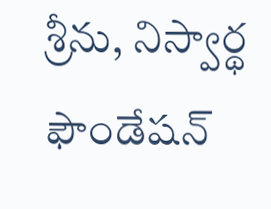శ్రీను, నిస్వార్థ ఫౌండేషన్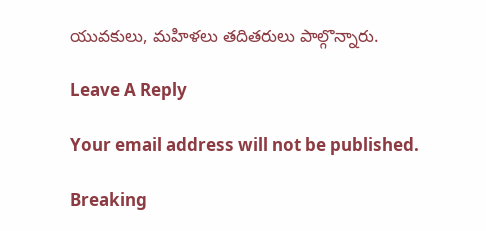యువకులు, మహిళలు తదితరులు పాల్గొన్నారు.

Leave A Reply

Your email address will not be published.

Breaking